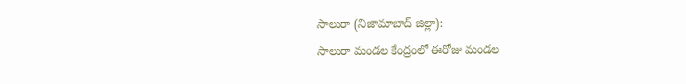సాలురా (నిజామాబాద్ జిల్లా):
సాలురా మండల కేంద్రంలో ఈరోజు మండల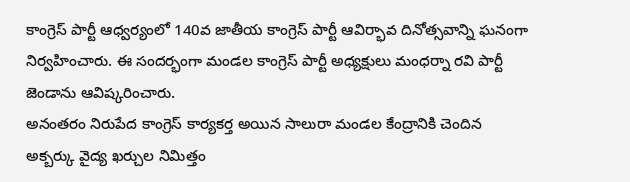కాంగ్రెస్ పార్టీ ఆధ్వర్యంలో 140వ జాతీయ కాంగ్రెస్ పార్టీ ఆవిర్భావ దినోత్సవాన్ని ఘనంగా నిర్వహించారు. ఈ సందర్భంగా మండల కాంగ్రెస్ పార్టీ అధ్యక్షులు మంధర్నా రవి పార్టీ జెండాను ఆవిష్కరించారు.
అనంతరం నిరుపేద కాంగ్రెస్ కార్యకర్త అయిన సాలురా మండల కేంద్రానికి చెందిన అక్బర్కు వైద్య ఖర్చుల నిమిత్తం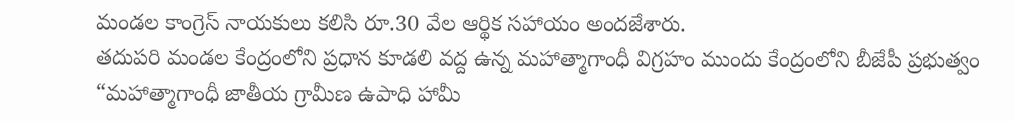మండల కాంగ్రెస్ నాయకులు కలిసి రూ.30 వేల ఆర్థిక సహాయం అందజేశారు.
తదుపరి మండల కేంద్రంలోని ప్రధాన కూడలి వద్ద ఉన్న మహాత్మాగాంధీ విగ్రహం ముందు కేంద్రంలోని బీజేపీ ప్రభుత్వం “మహాత్మాగాంధీ జాతీయ గ్రామీణ ఉపాధి హామీ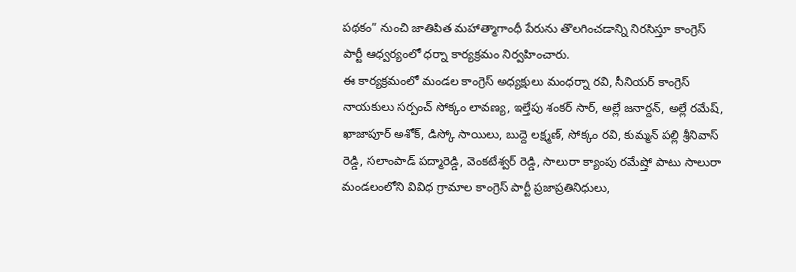పథకం” నుంచి జాతిపిత మహాత్మాగాంధీ పేరును తొలగించడాన్ని నిరసిస్తూ కాంగ్రెస్ పార్టీ ఆధ్వర్యంలో ధర్నా కార్యక్రమం నిర్వహించారు.
ఈ కార్యక్రమంలో మండల కాంగ్రెస్ అధ్యక్షులు మంధర్నా రవి, సీనియర్ కాంగ్రెస్ నాయకులు సర్పంచ్ సోక్కం లావణ్య, ఇల్తేపు శంకర్ సార్, అల్లే జనార్దన్, అల్లే రమేష్, ఖాజాపూర్ అశోక్, డిస్కో సాయిలు, బుద్దె లక్ష్మణ్, సోక్కం రవి, కుమ్మన్ పల్లి శ్రీనివాస్ రెడ్డి, సలాంపాడ్ పద్మారెడ్డి, వెంకటేశ్వర్ రెడ్డి, సాలురా క్యాంపు రమేష్తో పాటు సాలురా మండలంలోని వివిధ గ్రామాల కాంగ్రెస్ పార్టీ ప్రజాప్రతినిధులు,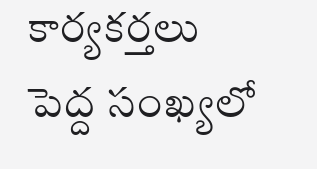కార్యకర్తలు పెద్ద సంఖ్యలో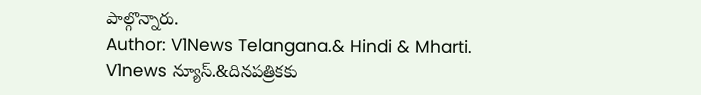పాల్గొన్నారు.
Author: V1News Telangana.& Hindi & Mharti.
V1news న్యూస్.&దినపత్రికకు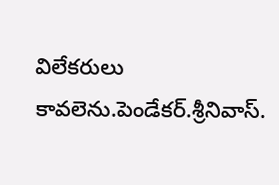విలేకరులు కావలెను.పెండేకర్.శ్రీనివాస్.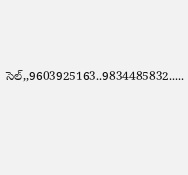సెల్,,9603925163..9834485832.....